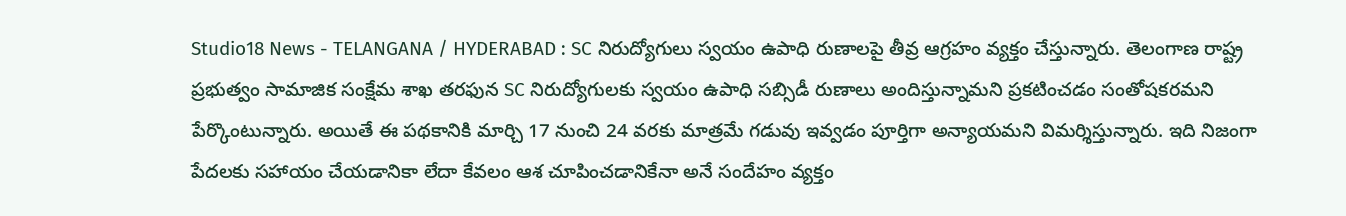Studio18 News - TELANGANA / HYDERABAD : SC నిరుద్యోగులు స్వయం ఉపాధి రుణాలపై తీవ్ర ఆగ్రహం వ్యక్తం చేస్తున్నారు. తెలంగాణ రాష్ట్ర ప్రభుత్వం సామాజిక సంక్షేమ శాఖ తరఫున SC నిరుద్యోగులకు స్వయం ఉపాధి సబ్సిడీ రుణాలు అందిస్తున్నామని ప్రకటించడం సంతోషకరమని పేర్కొంటున్నారు. అయితే ఈ పథకానికి మార్చి 17 నుంచి 24 వరకు మాత్రమే గడువు ఇవ్వడం పూర్తిగా అన్యాయమని విమర్శిస్తున్నారు. ఇది నిజంగా పేదలకు సహాయం చేయడానికా లేదా కేవలం ఆశ చూపించడానికేనా అనే సందేహం వ్యక్తం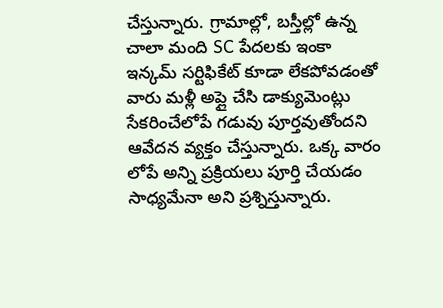చేస్తున్నారు. గ్రామాల్లో, బస్తీల్లో ఉన్న చాలా మంది SC పేదలకు ఇంకా ఇన్కమ్ సర్టిఫికేట్ కూడా లేకపోవడంతో వారు మళ్లీ అప్లై చేసి డాక్యుమెంట్లు సేకరించేలోపే గడువు పూర్తవుతోందని ఆవేదన వ్యక్తం చేస్తున్నారు. ఒక్క వారం లోపే అన్ని ప్రక్రియలు పూర్తి చేయడం సాధ్యమేనా అని ప్రశ్నిస్తున్నారు.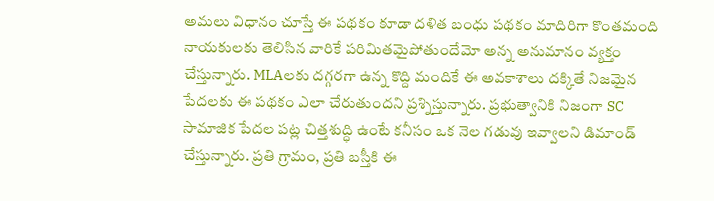అమలు విధానం చూస్తే ఈ పథకం కూడా దళిత బంధు పథకం మాదిరిగా కొంతమంది నాయకులకు తెలిసిన వారికే పరిమితమైపోతుందేమో అన్న అనుమానం వ్యక్తం చేస్తున్నారు. MLAలకు దగ్గరగా ఉన్న కొద్ది మందికే ఈ అవకాశాలు దక్కితే నిజమైన పేదలకు ఈ పథకం ఎలా చేరుతుందని ప్రశ్నిస్తున్నారు. ప్రభుత్వానికి నిజంగా SC సామాజిక పేదల పట్ల చిత్తశుద్ధి ఉంటే కనీసం ఒక నెల గడువు ఇవ్వాలని డిమాండ్ చేస్తున్నారు. ప్రతి గ్రామం, ప్రతి బస్తీకి ఈ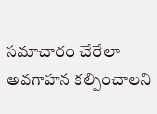సమాచారం చేరేలా అవగాహన కల్పించాలని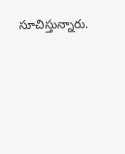సూచిస్తున్నారు.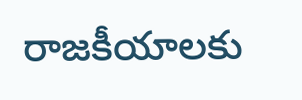రాజకీయాలకు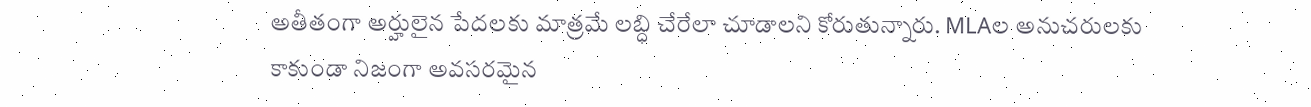అతీతంగా అర్హులైన పేదలకు మాత్రమే లబ్ధి చేరేలా చూడాలని కోరుతున్నారు. MLAల అనుచరులకు కాకుండా నిజంగా అవసరమైన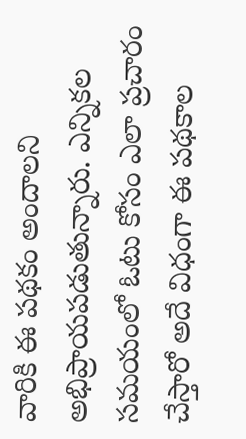వారికి ఈ పథకం అందాలని అభిప్రాయపడుతున్నారు. ఎన్నికల సమయంలో ఓటు కోసం ఎలా ప్రచారం చేస్తారో అదే విధంగా ఈ పథకాల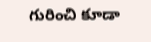గురించి కూడా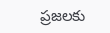ప్రజలకు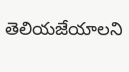తెలియజేయాలని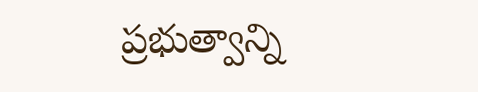ప్రభుత్వాన్ని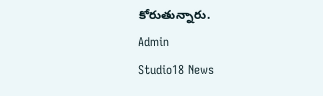కోరుతున్నారు.
Admin
Studio18 News